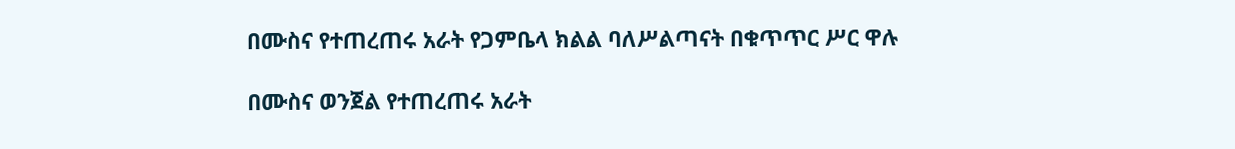በሙስና የተጠረጠሩ አራት የጋምቤላ ክልል ባለሥልጣናት በቁጥጥር ሥር ዋሉ

በሙስና ወንጀል የተጠረጠሩ አራት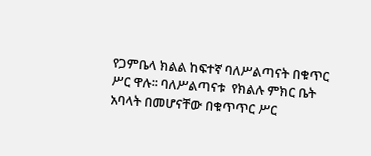የጋምቤላ ክልል ከፍተኛ ባለሥልጣናት በቁጥር ሥር ዋሉ፡፡ ባለሥልጣናቱ  የክልሉ ምክር ቤት አባላት በመሆናቸው በቁጥጥር ሥር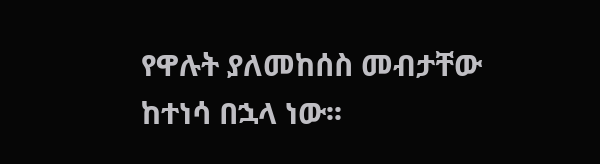የዋሉት ያለመከሰስ መብታቸው ከተነሳ በኋላ ነው፡፡